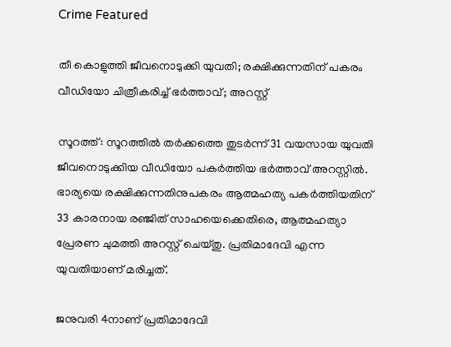Crime Featured

തീ കൊളുത്തി ജീവനൊടുക്കി യുവതി; രക്ഷിക്കുന്നതിന് പകരം വീഡിയോ ചിത്രീകരിച്ച് ഭർത്താവ്; അറസ്റ്റ്

സൂറത്ത്: സൂറത്തിൽ തർക്കത്തെ തുടർന്ന് 31 വയസായ യുവതി ജീവനൊടുക്കിയ വീഡിയോ പകർത്തിയ ഭർത്താവ് അറസ്റ്റിൽ. ഭാര്യയെ രക്ഷിക്കുന്നതിനുപകരം ആത്മഹത്യ പകർത്തിയതിന് 33 കാരനായ രഞ്ജിത് സാഹയെക്കെതിരെ, ആത്മഹത്യാ പ്രേരണ ചുമത്തി അറസ്റ്റ് ചെയ്തു. പ്രതിമാദേവി എന്ന യുവതിയാണ് മരിച്ചത്.

ജനുവരി 4നാണ് പ്രതിമാദേവി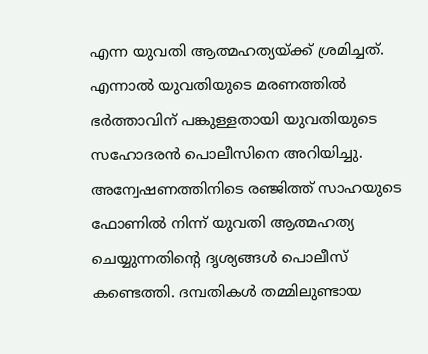എന്ന യുവതി ആത്മഹത്യയ്ക്ക് ശ്രമിച്ചത്. എന്നാൽ യുവതിയുടെ മരണത്തിൽ ഭർത്താവിന് പങ്കുള്ളതായി യുവതിയുടെ സഹോദരൻ പൊലീസിനെ അറിയിച്ചു. അന്വേഷണത്തിനിടെ ര‍ഞ്ജിത്ത് സാഹയുടെ ഫോണിൽ നിന്ന് യുവതി ആത്മഹത്യ ചെയ്യുന്നതിന്റെ ദൃശ്യങ്ങൾ പൊലീസ് കണ്ടെത്തി. ദമ്പതികൾ തമ്മിലുണ്ടായ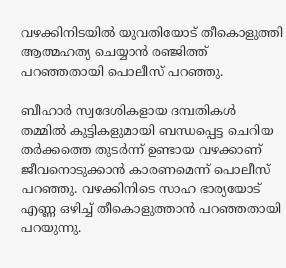വഴക്കിനിടയിൽ യുവതിയോട് തീകൊളുത്തി ആത്മഹത്യ ചെയ്യാൻ രഞ്ജിത്ത് പറഞ്ഞതായി പൊലീസ് പറഞ്ഞു.

ബീഹാർ സ്വദേശികളായ ദമ്പതികൾ തമ്മിൽ കുട്ടികളുമായി ബന്ധപ്പെട്ട ചെറിയ തർക്കത്തെ തുടർന്ന് ഉണ്ടായ വഴക്കാണ് ജീവനൊടുക്കാൻ കാരണമെന്ന് പൊലീസ് പറഞ്ഞു. വഴക്കിനിടെ സാഹ ഭാര്യയോട് എണ്ണ ഒഴിച്ച് തീകൊളുത്താൻ പറഞ്ഞതായി പറയുന്നു.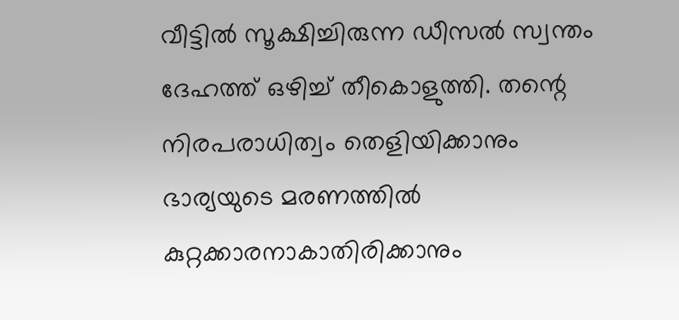വീട്ടിൽ സൂക്ഷിച്ചിരുന്ന ഡീസൽ സ്വന്തം ദേഹത്ത് ഒഴിച്ച് തീകൊളുത്തി. തന്റെ നിരപരാധിത്വം തെളിയിക്കാനും ഭാര്യയുടെ മരണത്തിൽ കുറ്റക്കാരനാകാതിരിക്കാനും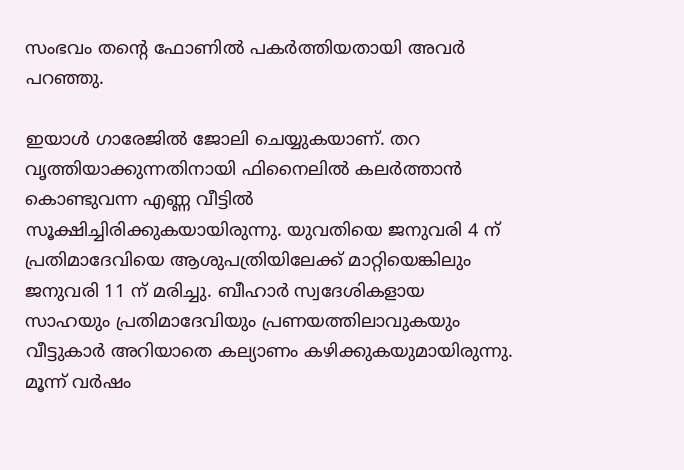സംഭവം തന്റെ ഫോണിൽ പകർത്തിയതായി അവർ പറഞ്ഞു.

ഇയാൾ ഗാരേജിൽ ജോലി ചെയ്യുകയാണ്. തറ വൃത്തിയാക്കുന്നതിനായി ഫിനൈലിൽ കലർത്താൻ കൊണ്ടുവന്ന എണ്ണ വീട്ടിൽ സൂക്ഷിച്ചിരിക്കുകയായിരുന്നു. യുവതിയെ ജനുവരി 4 ന് പ്രതിമാദേവിയെ ആശുപത്രിയിലേക്ക് മാറ്റിയെങ്കിലും ജനുവരി 11 ന് മരിച്ചു. ബീഹാർ സ്വദേശികളായ സാഹയും പ്രതിമാദേവിയും പ്രണയത്തിലാവുകയും വീട്ടുകാർ അറിയാതെ കല്യാണം കഴിക്കുകയുമായിരുന്നു. മൂന്ന് വർഷം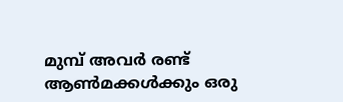മുമ്പ് അവർ രണ്ട് ആൺമക്കൾക്കും ഒരു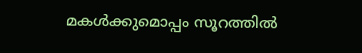മകൾക്കുമൊപ്പം സൂറത്തിൽ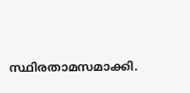സ്ഥിരതാമസമാക്കി.